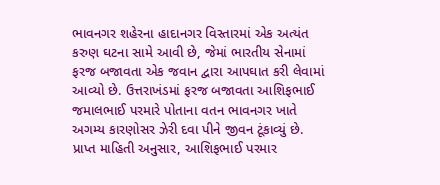ભાવનગર શહેરના હાદાનગર વિસ્તારમાં એક અત્યંત કરુણ ઘટના સામે આવી છે, જેમાં ભારતીય સેનામાં ફરજ બજાવતા એક જવાન દ્વારા આપઘાત કરી લેવામાં આવ્યો છે. ઉત્તરાખંડમાં ફરજ બજાવતા આશિફભાઈ જમાલભાઈ પરમારે પોતાના વતન ભાવનગર ખાતે અગમ્ય કારણોસર ઝેરી દવા પીને જીવન ટૂંકાવ્યું છે.
પ્રાપ્ત માહિતી અનુસાર, આશિફભાઈ પરમાર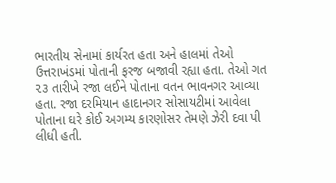ભારતીય સેનામાં કાર્યરત હતા અને હાલમાં તેઓ ઉત્તરાખંડમાં પોતાની ફરજ બજાવી રહ્યા હતા. તેઓ ગત ૨૩ તારીખે રજા લઈને પોતાના વતન ભાવનગર આવ્યા હતા. રજા દરમિયાન હાદાનગર સોસાયટીમાં આવેલા પોતાના ઘરે કોઈ અગમ્ય કારણોસર તેમણે ઝેરી દવા પી લીધી હતી.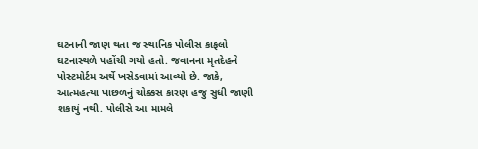ઘટનાની જાણ થતા જ સ્થાનિક પોલીસ કાફલો ઘટનાસ્થળે પહોંચી ગયો હતો. જવાનના મૃતદેહને પોસ્ટમોર્ટમ અર્થે ખસેડવામાં આવ્યો છે. જાકે, આત્મહત્યા પાછળનું ચોક્કસ કારણ હજુ સુધી જાણી શકાયું નથી. પોલીસે આ મામલે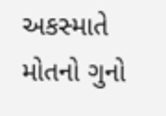અકસ્માતે મોતનો ગુનો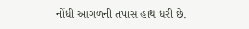નોંધી આગળની તપાસ હાથ ધરી છે.